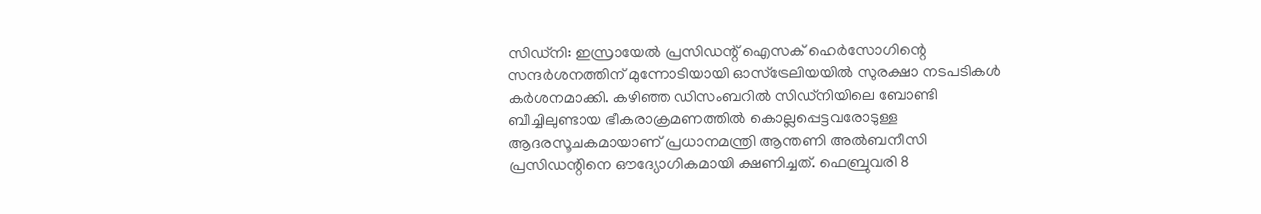സിഡ്നി: ഇസ്രായേൽ പ്രസിഡന്റ് ഐസക് ഹെർസോഗിന്റെ സന്ദർശനത്തിന് മുന്നോടിയായി ഓസ്ട്രേലിയയിൽ സുരക്ഷാ നടപടികൾ കർശനമാക്കി. കഴിഞ്ഞ ഡിസംബറിൽ സിഡ്നിയിലെ ബോണ്ടി ബീച്ചിലുണ്ടായ ഭീകരാക്രമണത്തിൽ കൊല്ലപ്പെട്ടവരോടുള്ള ആദരസൂചകമായാണ് പ്രധാനമന്ത്രി ആന്തണി അൽബനീസി പ്രസിഡന്റിനെ ഔദ്യോഗികമായി ക്ഷണിച്ചത്. ഫെബ്രുവരി 8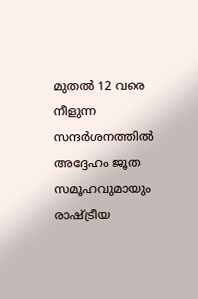മുതൽ 12 വരെ നീളുന്ന സന്ദർശനത്തിൽ അദ്ദേഹം ജൂത സമൂഹവുമായും രാഷ്ട്രീയ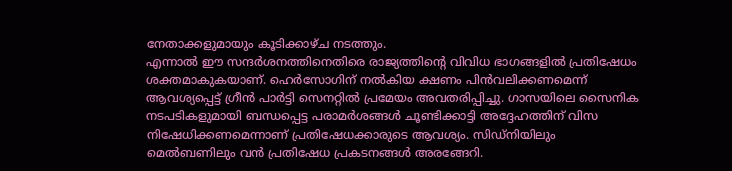നേതാക്കളുമായും കൂടിക്കാഴ്ച നടത്തും.
എന്നാൽ ഈ സന്ദർശനത്തിനെതിരെ രാജ്യത്തിന്റെ വിവിധ ഭാഗങ്ങളിൽ പ്രതിഷേധം ശക്തമാകുകയാണ്. ഹെർസോഗിന് നൽകിയ ക്ഷണം പിൻവലിക്കണമെന്ന് ആവശ്യപ്പെട്ട് ഗ്രീൻ പാർട്ടി സെനറ്റിൽ പ്രമേയം അവതരിപ്പിച്ചു. ഗാസയിലെ സൈനിക നടപടികളുമായി ബന്ധപ്പെട്ട പരാമർശങ്ങൾ ചൂണ്ടിക്കാട്ടി അദ്ദേഹത്തിന് വിസ നിഷേധിക്കണമെന്നാണ് പ്രതിഷേധക്കാരുടെ ആവശ്യം. സിഡ്നിയിലും മെൽബണിലും വൻ പ്രതിഷേധ പ്രകടനങ്ങൾ അരങ്ങേറി.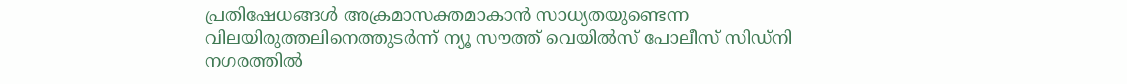പ്രതിഷേധങ്ങൾ അക്രമാസക്തമാകാൻ സാധ്യതയുണ്ടെന്ന വിലയിരുത്തലിനെത്തുടർന്ന് ന്യൂ സൗത്ത് വെയിൽസ് പോലീസ് സിഡ്നി നഗരത്തിൽ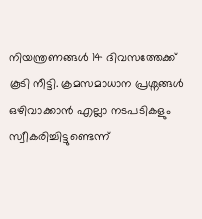നിയന്ത്രണങ്ങൾ 14 ദിവസത്തേക്ക് കൂടി നീട്ടി. ക്രമസമാധാന പ്രശ്നങ്ങൾ ഒഴിവാക്കാൻ എല്ലാ നടപടികളും സ്വീകരിച്ചിട്ടുണ്ടെന്ന്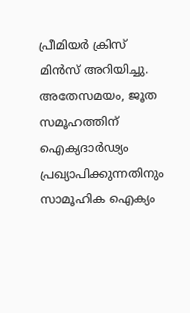പ്രീമിയർ ക്രിസ് മിൻസ് അറിയിച്ചു. അതേസമയം, ജൂത സമൂഹത്തിന് ഐക്യദാർഢ്യം പ്രഖ്യാപിക്കുന്നതിനും സാമൂഹിക ഐക്യം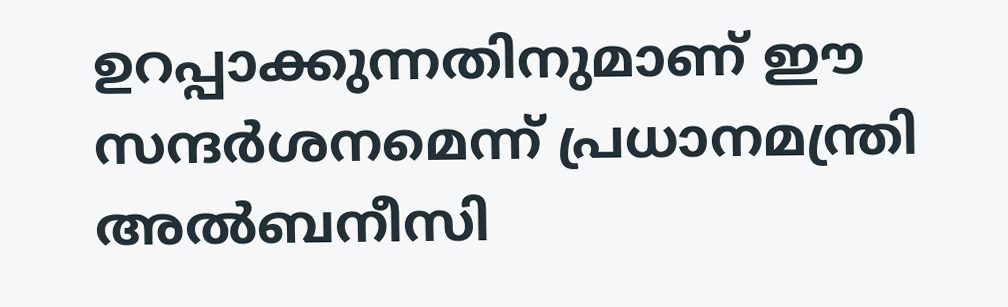ഉറപ്പാക്കുന്നതിനുമാണ് ഈ സന്ദർശനമെന്ന് പ്രധാനമന്ത്രി അൽബനീസി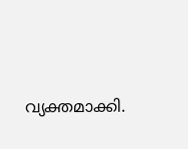വ്യക്തമാക്കി.